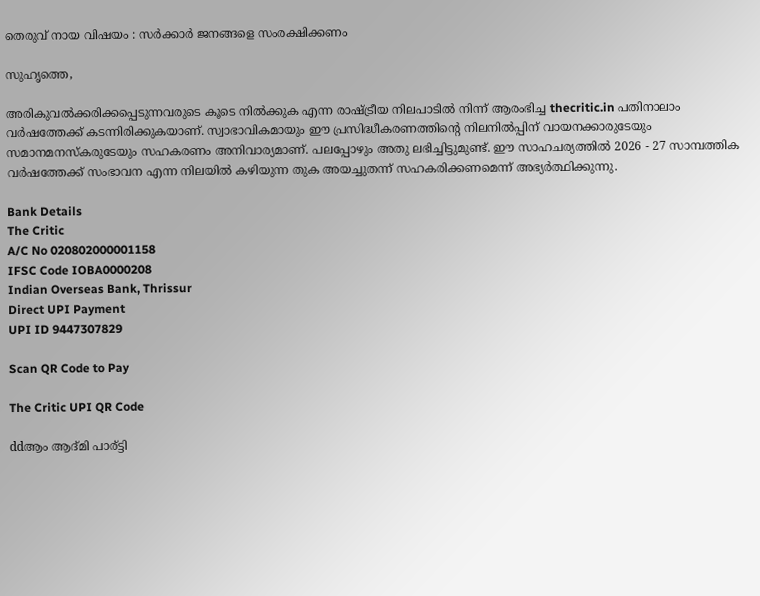തെരുവ് നായ വിഷയം : സര്‍ക്കാര്‍ ജനങ്ങളെ സംരക്ഷിക്കണം

സുഹൃത്തെ,

അരികുവല്‍ക്കരിക്കപ്പെടുന്നവരുടെ കൂടെ നില്‍ക്കുക എന്ന രാഷ്ട്രീയ നിലപാടില്‍ നിന്ന് ആരംഭിച്ച thecritic.in പതിനാലാം വര്‍ഷത്തേക്ക് കടന്നിരിക്കുകയാണ്. സ്വാഭാവികമായും ഈ പ്രസിദ്ധീകരണത്തിന്റെ നിലനില്‍പ്പിന് വായനക്കാരുടേയും സമാനമനസ്‌കരുടേയും സഹകരണം അനിവാര്യമാണ്. പലപ്പോഴും അതു ലഭിച്ചിട്ടുമുണ്ട്. ഈ സാഹചര്യത്തില്‍ 2026 - 27 സാമ്പത്തിക വര്‍ഷത്തേക്ക് സംഭാവന എന്ന നിലയില്‍ കഴിയുന്ന തുക അയച്ചുതന്ന് സഹകരിക്കണമെന്ന് അഭ്യര്‍ത്ഥിക്കുന്നു.

Bank Details
The Critic
A/C No 020802000001158
IFSC Code IOBA0000208
Indian Overseas Bank, Thrissur
Direct UPI Payment
UPI ID 9447307829

Scan QR Code to Pay

The Critic UPI QR Code

ddആം ആദ്മി പാര്ട്ടി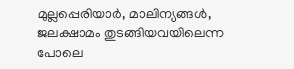മുല്ലപ്പെരിയാര്‍, മാലിന്യങ്ങള്‍, ജലക്ഷാമം തുടങ്ങിയവയിലെന്ന പോലെ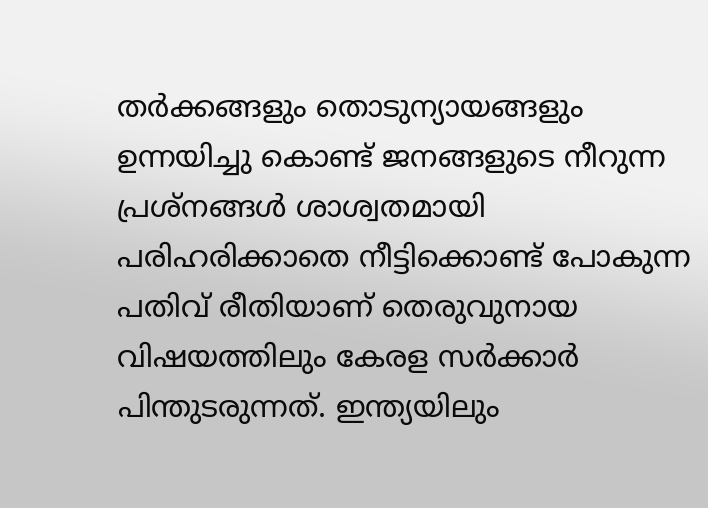തര്‍ക്കങ്ങളും തൊടുന്യായങ്ങളും ഉന്നയിച്ചു കൊണ്ട് ജനങ്ങളുടെ നീറുന്ന പ്രശ്‌നങ്ങള്‍ ശാശ്വതമായി പരിഹരിക്കാതെ നീട്ടിക്കൊണ്ട് പോകുന്ന പതിവ് രീതിയാണ് തെരുവുനായ വിഷയത്തിലും കേരള സര്‍ക്കാര്‍ പിന്തുടരുന്നത്. ഇന്ത്യയിലും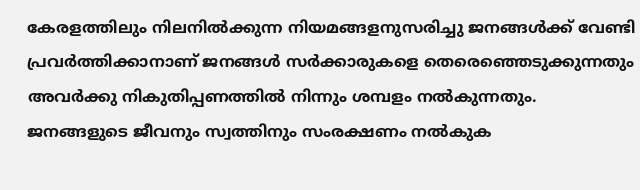കേരളത്തിലും നിലനില്‍ക്കുന്ന നിയമങ്ങളനുസരിച്ചു ജനങ്ങള്‍ക്ക് വേണ്ടി പ്രവര്‍ത്തിക്കാനാണ് ജനങ്ങള്‍ സര്‍ക്കാരുകളെ തെരെഞ്ഞെടുക്കുന്നതും അവര്‍ക്കു നികുതിപ്പണത്തില്‍ നിന്നും ശമ്പളം നല്‍കുന്നതും. ജനങ്ങളുടെ ജീവനും സ്വത്തിനും സംരക്ഷണം നല്‍കുക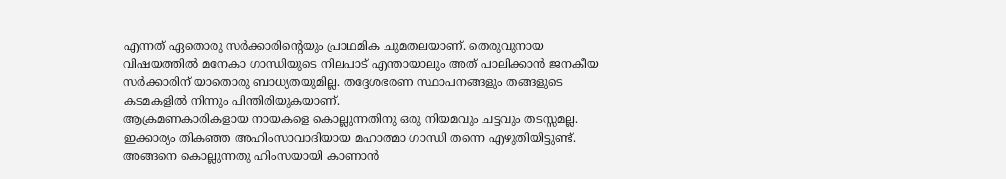എന്നത് ഏതൊരു സര്‍ക്കാരിന്റെയും പ്രാഥമിക ചുമതലയാണ്. തെരുവുനായ വിഷയത്തില്‍ മനേകാ ഗാന്ധിയുടെ നിലപാട് എന്തായാലും അത് പാലിക്കാന്‍ ജനകീയ സര്‍ക്കാരിന് യാതൊരു ബാധ്യതയുമില്ല. തദ്ദേശഭരണ സ്ഥാപനങ്ങളും തങ്ങളുടെ കടമകളില്‍ നിന്നും പിന്തിരിയുകയാണ്.
ആക്രമണകാരികളായ നായകളെ കൊല്ലുന്നതിനു ഒരു നിയമവും ചട്ടവും തടസ്സമല്ല. ഇക്കാര്യം തികഞ്ഞ അഹിംസാവാദിയായ മഹാത്മാ ഗാന്ധി തന്നെ എഴുതിയിട്ടുണ്ട്. അങ്ങനെ കൊല്ലുന്നതു ഹിംസയായി കാണാന്‍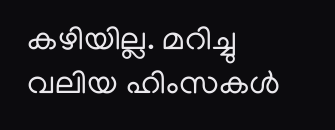കഴിയില്ല. മറിച്ചു വലിയ ഹിംസകള്‍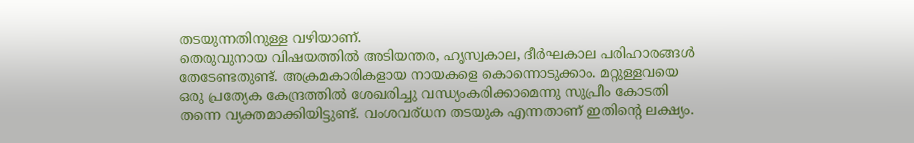തടയുന്നതിനുള്ള വഴിയാണ്.
തെരുവുനായ വിഷയത്തില്‍ അടിയന്തര, ഹൃസ്വകാല, ദീര്‍ഘകാല പരിഹാരങ്ങള്‍ തേടേണ്ടതുണ്ട്. അക്രമകാരികളായ നായകളെ കൊന്നൊടുക്കാം. മറ്റുള്ളവയെ ഒരു പ്രത്യേക കേന്ദ്രത്തില്‍ ശേഖരിച്ചു വന്ധ്യംകരിക്കാമെന്നു സുപ്രീം കോടതി തന്നെ വ്യക്തമാക്കിയിട്ടുണ്ട്. വംശവര്ധന തടയുക എന്നതാണ് ഇതിന്റെ ലക്ഷ്യം.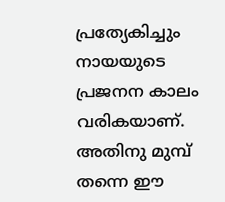പ്രത്യേകിച്ചും നായയുടെ പ്രജനന കാലം വരികയാണ്. അതിനു മുമ്പ് തന്നെ ഈ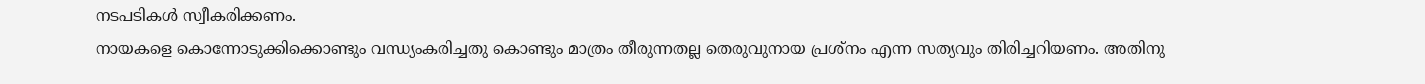നടപടികള്‍ സ്വീകരിക്കണം.
നായകളെ കൊന്നോടുക്കിക്കൊണ്ടും വന്ധ്യംകരിച്ചതു കൊണ്ടും മാത്രം തീരുന്നതല്ല തെരുവുനായ പ്രശ്‌നം എന്ന സത്യവും തിരിച്ചറിയണം. അതിനു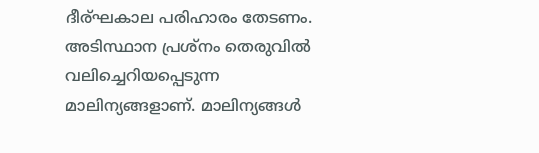ദീര്ഘകാല പരിഹാരം തേടണം. അടിസ്ഥാന പ്രശ്‌നം തെരുവില്‍ വലിച്ചെറിയപ്പെടുന്ന മാലിന്യങ്ങളാണ്. മാലിന്യങ്ങള്‍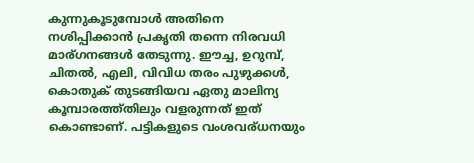കുന്നുകൂടുമ്പോള്‍ അതിനെ നശിപ്പിക്കാന്‍ പ്രകൃതി തന്നെ നിരവധി മാര്ഗനങ്ങള്‍ തേടുന്നു. ഈച്ച, ഉറുമ്പ്, ചിതല്‍, എലി, വിവിധ തരം പുഴുക്കള്‍, കൊതുക് തുടങ്ങിയവ ഏതു മാലിന്യ കൂമ്പാരത്ത്തിലും വളരുന്നത് ഇത് കൊണ്ടാണ്. പട്ടികളുടെ വംശവര്ധനയും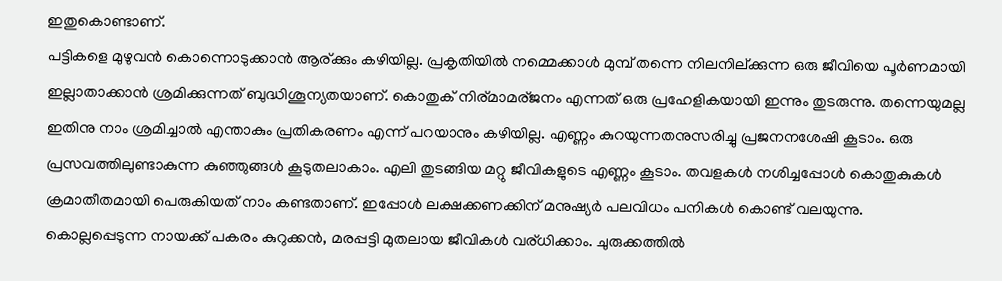ഇതുകൊണ്ടാണ്.
പട്ടികളെ മുഴുവന്‍ കൊന്നൊടുക്കാന്‍ ആര്ക്കും കഴിയില്ല. പ്രകൃതിയില്‍ നമ്മെക്കാള്‍ മുമ്പ് തന്നെ നിലനില്ക്കുന്ന ഒരു ജീവിയെ പൂര്‍ണമായി ഇല്ലാതാക്കാന്‍ ശ്രമിക്കുന്നത് ബുദ്ധിശൂന്യതയാണ്. കൊതുക് നിര്മാമര്ജനം എന്നത് ഒരു പ്രഹേളികയായി ഇന്നും തുടരുന്നു. തന്നെയുമല്ല ഇതിനു നാം ശ്രമിച്ചാല്‍ എന്താകും പ്രതികരണം എന്ന് പറയാനും കഴിയില്ല. എണ്ണം കുറയുന്നതനുസരിച്ചു പ്രജനനശേഷി കൂടാം. ഒരു പ്രസവത്തിലുണ്ടാകുന്ന കുഞ്ഞുങ്ങള്‍ കൂടുതലാകാം. എലി തുടങ്ങിയ മറ്റു ജീവികളുടെ എണ്ണം കൂടാം. തവളകള്‍ നശിച്ചപ്പോള്‍ കൊതുകുകള്‍ ക്രമാതീതമായി പെരുകിയത് നാം കണ്ടതാണ്. ഇപ്പോള്‍ ലക്ഷക്കണക്കിന് മനുഷ്യര്‍ പലവിധം പനികള്‍ കൊണ്ട് വലയുന്നു.
കൊല്ലപ്പെടുന്ന നായക്ക് പകരം കുറുക്കന്‍, മരപ്പട്ടി മുതലായ ജീവികള്‍ വര്ധിക്കാം. ചുരുക്കത്തില്‍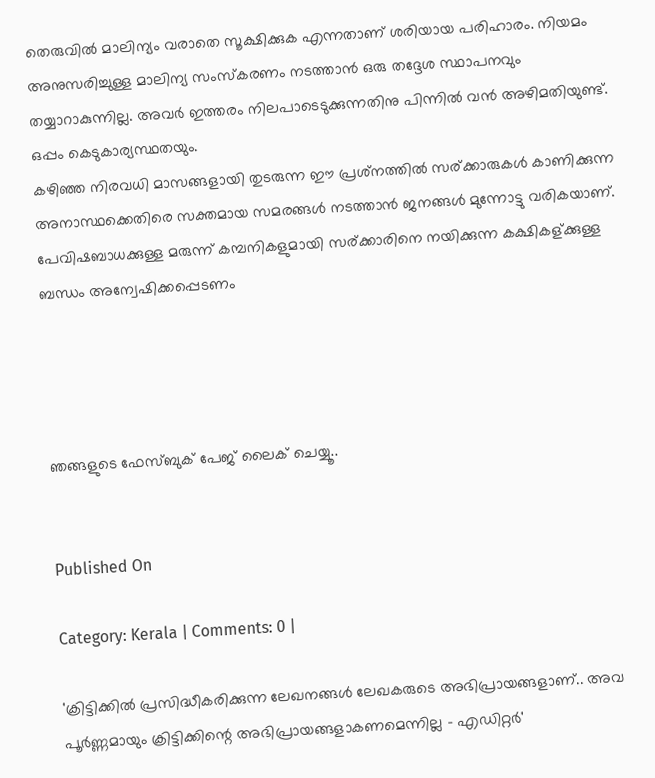തെരുവില്‍ മാലിന്യം വരാതെ സൂക്ഷിക്കുക എന്നതാണ് ശരിയായ പരിഹാരം. നിയമം അനുസരിച്ചുള്ള മാലിന്യ സംസ്‌കരണം നടത്താന്‍ ഒരു തദ്ദേശ സ്ഥാപനവും തയ്യാറാകുന്നില്ല. അവര്‍ ഇത്തരം നിലപാടെടുക്കുന്നതിനു പിന്നില്‍ വന്‍ അഴിമതിയുണ്ട്. ഒപ്പം കെടുകാര്യസ്ഥതയും.
കഴിഞ്ഞ നിരവധി മാസങ്ങളായി തുടരുന്ന ഈ പ്രശ്‌നത്തില്‍ സര്ക്കാരുകള്‍ കാണിക്കുന്ന അനാസ്ഥക്കെതിരെ സക്തമായ സമരങ്ങള്‍ നടത്താന്‍ ജനങ്ങള്‍ മുന്നോട്ടു വരികയാണ്. പേവിഷബാധക്കുള്ള മരുന്ന് കമ്പനികളുമായി സര്ക്കാരിനെ നയിക്കുന്ന കക്ഷികള്ക്കുള്ള ബന്ധം അന്വേഷിക്കപ്പെടണം




ഞങ്ങളുടെ ഫേസ്ബുക് പേജ് ലൈക് ചെയ്യൂ..


Published On

Category: Kerala | Comments: 0 |

'ക്രിട്ടിക്കില്‍ പ്രസിദ്ധീകരിക്കുന്ന ലേഖനങ്ങള്‍ ലേഖകരുടെ അഭിപ്രായങ്ങളാണ്.. അവ പൂര്‍ണ്ണമായും ക്രിട്ടിക്കിന്റെ അഭിപ്രായങ്ങളാകണമെന്നില്ല - എഡിറ്റര്‍'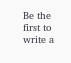Be the first to write a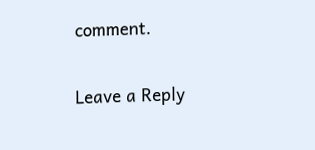comment.

Leave a Reply